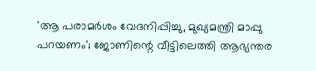'ആ പരാമര്‍ശം വേദനിപ്പിച്ചു, മുഖ്യമന്ത്രി മാപ്പു പറയണം'; ജോണിന്റെ വീട്ടിലെത്തി ആഭ്യന്തര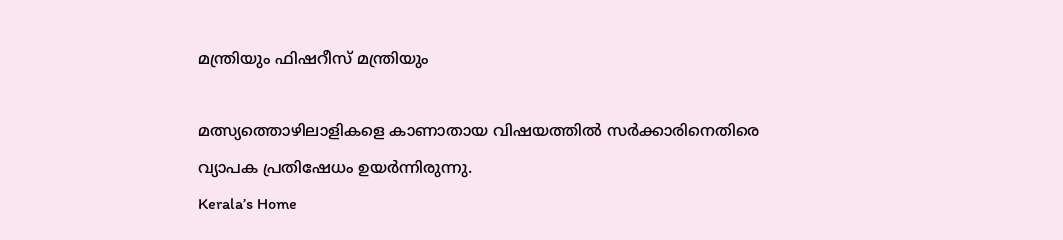മന്ത്രിയും ഫിഷറീസ് മന്ത്രിയും

മത്സ്യത്തൊഴിലാളികളെ കാണാതായ വിഷയത്തില്‍ സര്‍ക്കാരിനെതിരെ വ്യാപക പ്രതിഷേധം ഉയര്‍ന്നിരുന്നു.
Kerala’s Home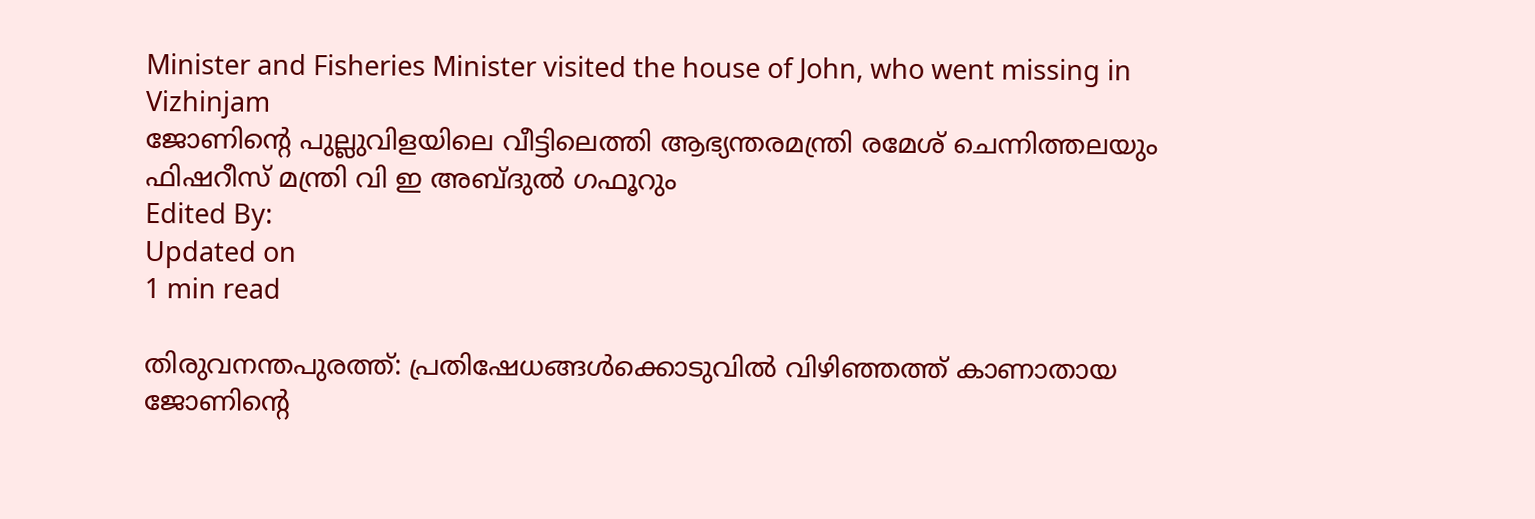Minister and Fisheries Minister visited the house of John, who went missing in Vizhinjam
ജോണിന്റെ പുല്ലുവിളയിലെ വീട്ടിലെത്തി ആഭ്യന്തരമന്ത്രി രമേശ് ചെന്നിത്തലയും ഫിഷറീസ് മന്ത്രി വി ഇ അബ്ദുല്‍ ഗഫൂറും
Edited By:
Updated on
1 min read

തിരുവനന്തപുരത്ത്: പ്രതിഷേധങ്ങള്‍ക്കൊടുവില്‍ വിഴിഞ്ഞത്ത് കാണാതായ ജോണിന്റെ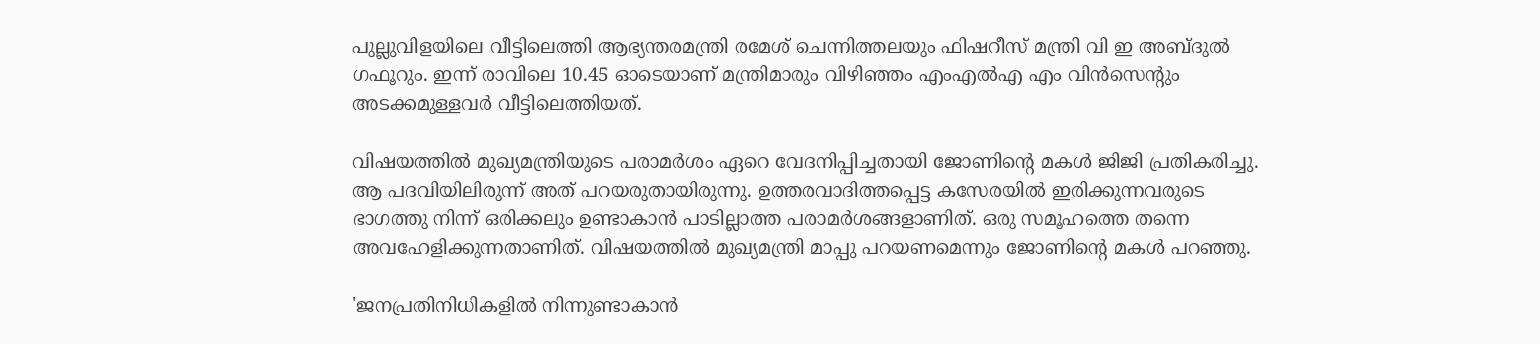പുല്ലുവിളയിലെ വീട്ടിലെത്തി ആഭ്യന്തരമന്ത്രി രമേശ് ചെന്നിത്തലയും ഫിഷറീസ് മന്ത്രി വി ഇ അബ്ദുല്‍ ഗഫൂറും. ഇന്ന് രാവിലെ 10.45 ഓടെയാണ് മന്ത്രിമാരും വിഴിഞ്ഞം എംഎല്‍എ എം വിന്‍സെന്റും അടക്കമുള്ളവര്‍ വീട്ടിലെത്തിയത്.

വിഷയത്തില്‍ മുഖ്യമന്ത്രിയുടെ പരാമര്‍ശം ഏറെ വേദനിപ്പിച്ചതായി ജോണിന്റെ മകള്‍ ജിജി പ്രതികരിച്ചു. ആ പദവിയിലിരുന്ന് അത് പറയരുതായിരുന്നു. ഉത്തരവാദിത്തപ്പെട്ട കസേരയില്‍ ഇരിക്കുന്നവരുടെ ഭാഗത്തു നിന്ന് ഒരിക്കലും ഉണ്ടാകാന്‍ പാടില്ലാത്ത പരാമര്‍ശങ്ങളാണിത്. ഒരു സമൂഹത്തെ തന്നെ അവഹേളിക്കുന്നതാണിത്. വിഷയത്തില്‍ മുഖ്യമന്ത്രി മാപ്പു പറയണമെന്നും ജോണിന്റെ മകള്‍ പറഞ്ഞു.

'ജനപ്രതിനിധികളില്‍ നിന്നുണ്ടാകാന്‍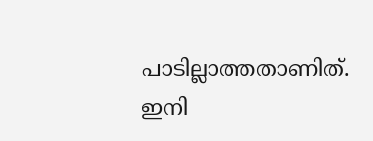പാടില്ലാത്തതാണിത്. ഇനി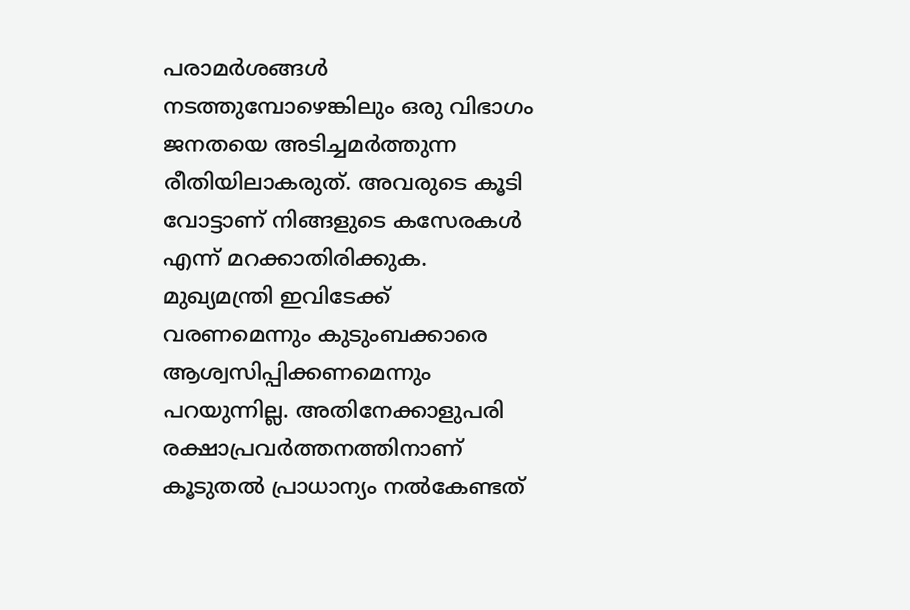പരാമര്‍ശങ്ങള്‍ നടത്തുമ്പോഴെങ്കിലും ഒരു വിഭാഗം ജനതയെ അടിച്ചമര്‍ത്തുന്ന രീതിയിലാകരുത്. അവരുടെ കൂടി വോട്ടാണ് നിങ്ങളുടെ കസേരകള്‍ എന്ന് മറക്കാതിരിക്കുക. മുഖ്യമന്ത്രി ഇവിടേക്ക് വരണമെന്നും കുടുംബക്കാരെ ആശ്വസിപ്പിക്കണമെന്നും പറയുന്നില്ല. അതിനേക്കാളുപരി രക്ഷാപ്രവര്‍ത്തനത്തിനാണ് കൂടുതല്‍ പ്രാധാന്യം നല്‍കേണ്ടത്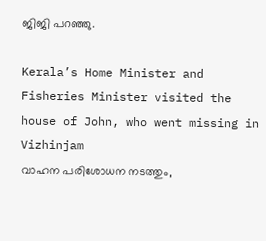ജിജി പറഞ്ഞു.

Kerala’s Home Minister and Fisheries Minister visited the house of John, who went missing in Vizhinjam
വാഹന പരിശോധന നടത്തും,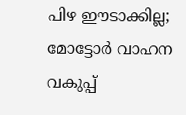പിഴ ഈടാക്കില്ല; മോട്ടോര്‍ വാഹന വകുപ്പ്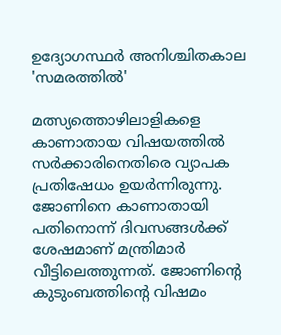ഉദ്യോഗസ്ഥര്‍ അനിശ്ചിതകാല 'സമരത്തില്‍'

മത്സ്യത്തൊഴിലാളികളെ കാണാതായ വിഷയത്തില്‍ സര്‍ക്കാരിനെതിരെ വ്യാപക പ്രതിഷേധം ഉയര്‍ന്നിരുന്നു. ജോണിനെ കാണാതായി പതിനൊന്ന് ദിവസങ്ങള്‍ക്ക് ശേഷമാണ് മന്ത്രിമാര്‍ വീട്ടിലെത്തുന്നത്. ജോണിന്റെ കുടുംബത്തിന്റെ വിഷമം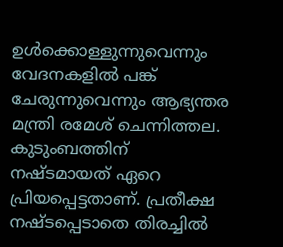ഉള്‍ക്കൊള്ളുന്നുവെന്നും വേദനകളില്‍ പങ്ക് ചേരുന്നുവെന്നും ആഭ്യന്തര മന്ത്രി രമേശ് ചെന്നിത്തല. കുടുംബത്തിന് നഷ്ടമായത് ഏറെ പ്രിയപ്പെട്ടതാണ്. പ്രതീക്ഷ നഷ്ടപ്പെടാതെ തിരച്ചില്‍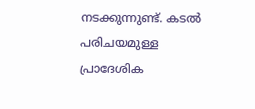നടക്കുന്നുണ്ട്. കടല്‍ പരിചയമുള്ള പ്രാദേശിക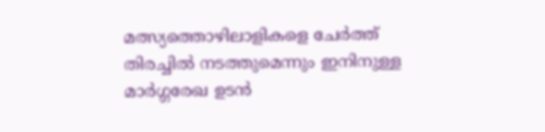മത്സ്യത്തൊഴിലാളികളെ ചേര്‍ത്ത് തിരച്ചില്‍ നടത്തുമെന്നും ഇനിനുള്ള മാര്‍ഗ്ഗരേഖ ഉടന്‍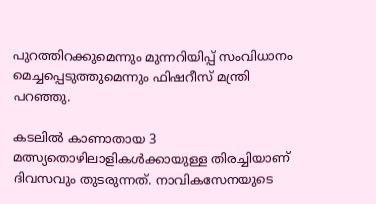പുറത്തിറക്കുമെന്നും മുന്നറിയിപ്പ് സംവിധാനം മെച്ചപ്പെടുത്തുമെന്നും ഫിഷറീസ് മന്ത്രി പറഞ്ഞു.

കടലില്‍ കാണാതായ 3 മത്സ്യതൊഴിലാളികള്‍ക്കായുള്ള തിരച്ചിയാണ് ദിവസവും തുടരുന്നത്. നാവികസേനയുടെ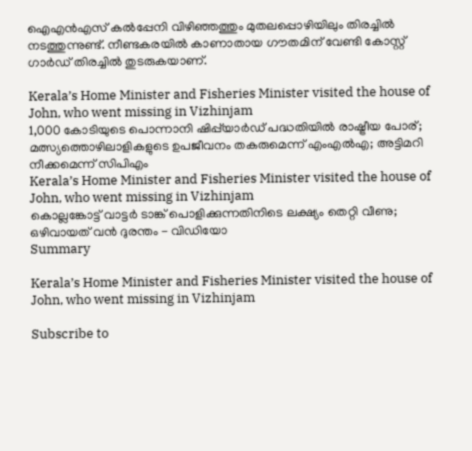ഐഎന്‍എസ് കല്‍പ്പേനി വിഴിഞ്ഞത്തും മുതലപ്പൊഴിയിലും തിരച്ചില്‍ നടത്തുന്നുണ്ട്. നീണ്ടകരയില്‍ കാണാതായ ഗൗതമിന് വേണ്ടി കോസ്റ്റ് ഗാര്‍ഡ് തിരച്ചില്‍ തുടരുകയാണ്.

Kerala’s Home Minister and Fisheries Minister visited the house of John, who went missing in Vizhinjam
1,000 കോടിയുടെ പൊന്നാനി ഷിപ്പ്‌യാർഡ് പദ്ധതിയിൽ രാഷ്ട്രീയ പോര്; മത്സ്യത്തൊഴിലാളികളുടെ ഉപജീവനം തകരുമെന്ന് എംഎൽഎ; അട്ടിമറി നീക്കമെന്ന് സിപിഎം
Kerala’s Home Minister and Fisheries Minister visited the house of John, who went missing in Vizhinjam
കൊല്ലങ്കോട്ട് വാട്ടർ ടാങ്ക് പൊളിക്കുന്നതിനിടെ ലക്ഷ്യം തെറ്റി വീണു; ഒഴിവായത് വൻ ദുരന്തം - വിഡിയോ
Summary

Kerala’s Home Minister and Fisheries Minister visited the house of John, who went missing in Vizhinjam

Subscribe to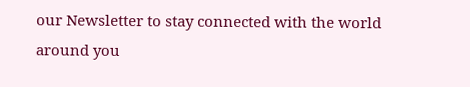our Newsletter to stay connected with the world around you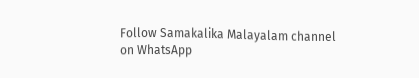Follow Samakalika Malayalam channel on WhatsApp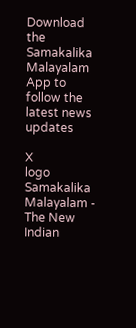Download the Samakalika Malayalam App to follow the latest news updates

X
logo
Samakalika Malayalam - The New Indian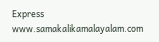Express
www.samakalikamalayalam.com